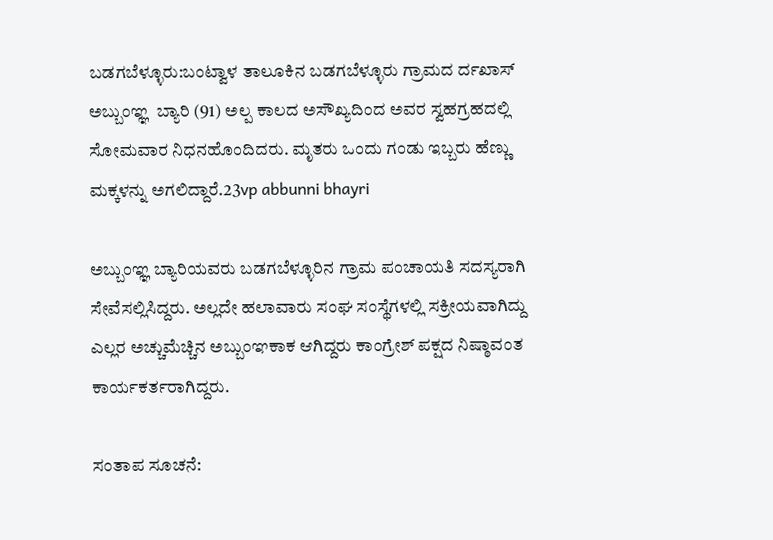ಬಡಗಬೆಳ್ಳೂರು:ಬಂಟ್ವಾಳ ತಾಲೂಕಿನ ಬಡಗಬೆಳ್ಳೂರು ಗ್ರಾಮದ ರ್ದಖಾಸ್ ಅಬ್ಬುಂಞ್ಞ  ಬ್ಯಾರಿ (91) ಅಲ್ಪ ಕಾಲದ ಅಸೌಖ್ಯದಿಂದ ಅವರ ಸ್ವಹಗ್ರಹದಲ್ಲಿ ಸೋಮವಾರ ನಿಧನಹೊಂದಿದರು. ಮೃತರು ಒಂದು ಗಂಡು ಇಬ್ಬರು ಹೆಣ್ಣು ಮಕ್ಕಳನ್ನು ಅಗಲಿದ್ದಾರೆ.23vp abbunni bhayri

ಅಬ್ಬುಂಞ್ಞ ಬ್ಯಾರಿಯವರು ಬಡಗಬೆಳ್ಳೂರಿನ ಗ್ರಾಮ ಪಂಚಾಯತಿ ಸದಸ್ಯರಾಗಿ ಸೇವೆಸಲ್ಲಿಸಿದ್ದರು. ಅಲ್ಲದೇ ಹಲಾವಾರು ಸಂಘ ಸಂಸ್ಥೆಗಳಲ್ಲಿ ಸಕ್ರೀಯವಾಗಿದ್ದು ಎಲ್ಲರ ಅಚ್ಚುಮೆಚ್ಚಿನ ಅಬ್ಬುಂಞಕಾಕ ಆಗಿದ್ದರು ಕಾಂಗ್ರೇಶ್ ಪಕ್ಷದ ನಿಷ್ಠಾವಂತ ಕಾರ್ಯಕರ್ತರಾಗಿದ್ದರು.

ಸಂತಾಪ ಸೂಚನೆ: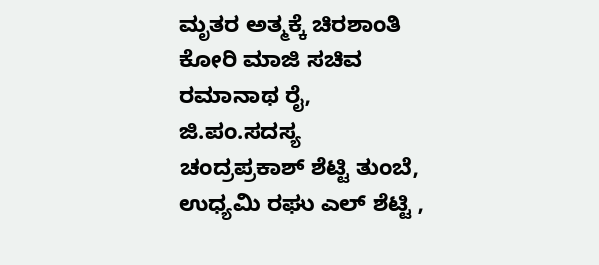ಮೃತರ ಅತ್ಮಕ್ಕೆ ಚಿರಶಾಂತಿ ಕೋರಿ ಮಾಜಿ ಸಚಿವ ರಮಾನಾಥ ರೈ, ಜಿ.ಪಂ.ಸದಸ್ಯ ಚಂದ್ರಪ್ರಕಾಶ್ ಶೆಟ್ಟಿ ತುಂಬೆ, ಉಧ್ಯಮಿ ರಘು ಎಲ್ ಶೆಟ್ಟಿ ,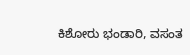ಕಿಶೋರು ಭಂಡಾರಿ, ವಸಂತ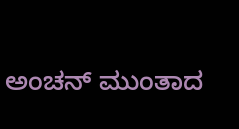ಅಂಚನ್ ಮುಂತಾದ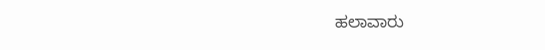ಹಲಾವಾರು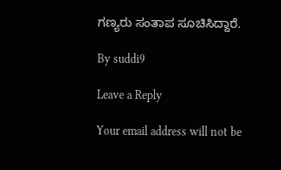ಗಣ್ಯರು ಸಂತಾಪ ಸೂಚಿಸಿದ್ದಾರೆ.

By suddi9

Leave a Reply

Your email address will not be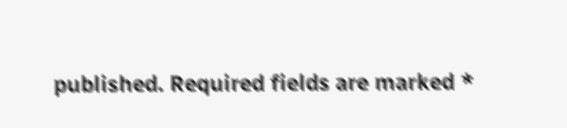published. Required fields are marked *